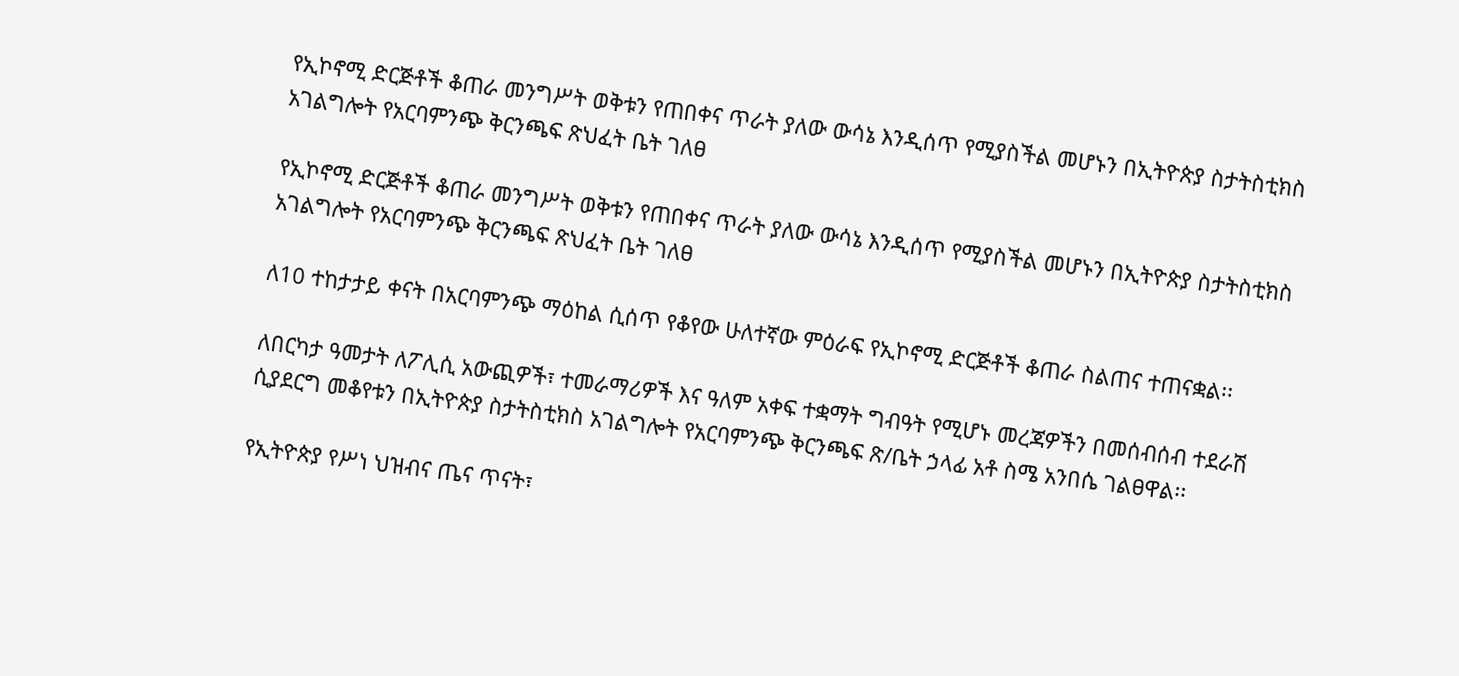የኢኮኖሚ ድርጅቶች ቆጠራ መንግሥት ወቅቱን የጠበቀና ጥራት ያለው ውሳኔ እንዲሰጥ የሚያስችል መሆኑን በኢትዮጵያ ስታትስቲክስ አገልግሎት የአርባምንጭ ቅርንጫፍ ጽህፈት ቤት ገለፀ

የኢኮኖሚ ድርጅቶች ቆጠራ መንግሥት ወቅቱን የጠበቀና ጥራት ያለው ውሳኔ እንዲሰጥ የሚያስችል መሆኑን በኢትዮጵያ ስታትስቲክስ አገልግሎት የአርባምንጭ ቅርንጫፍ ጽህፈት ቤት ገለፀ

ለ10 ተከታታይ ቀናት በአርባምንጭ ማዕከል ሲሰጥ የቆየው ሁለተኛው ምዕራፍ የኢኮኖሚ ድርጅቶች ቆጠራ ስልጠና ተጠናቋል፡፡

ለበርካታ ዓመታት ለፖሊሲ አውጪዎች፣ ተመራማሪዎች እና ዓለም አቀፍ ተቋማት ግብዓት የሚሆኑ መረጃዎችን በመሰብሰብ ተደራሽ ሲያደርግ መቆየቱን በኢትዮጵያ ስታትስቲክስ አገልግሎት የአርባምንጭ ቅርንጫፍ ጽ/ቤት ኃላፊ አቶ ስሜ አንበሴ ገልፀዋል፡፡

የኢትዮጵያ የሥነ ህዝብና ጤና ጥናት፣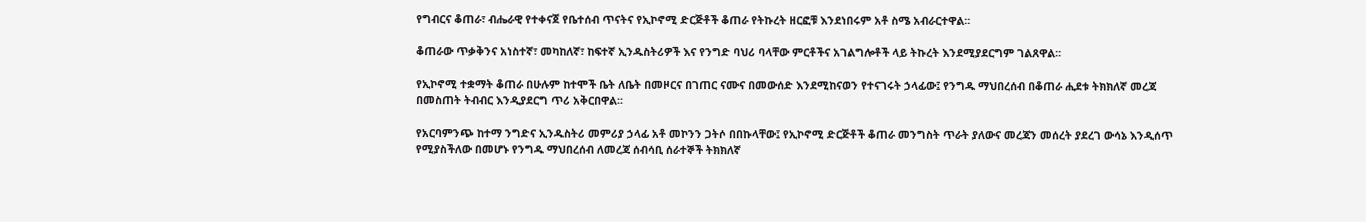የግብርና ቆጠራ፣ ብሔራዊ የተቀናጀ የቤተሰብ ጥናትና የኢኮኖሚ ድርጅቶች ቆጠራ የትኩረት ዘርፎቹ እንደነበሩም አቶ ስሜ አብራርተዋል፡፡

ቆጠራው ጥቃቅንና አነስተኛ፣ መካከለኛ፣ ከፍተኛ ኢንዱስትሪዎች እና የንግድ ባህሪ ባላቸው ምርቶችና አገልግሎቶች ላይ ትኩረት እንደሚያደርግም ገልጸዋል፡፡

የኢኮኖሚ ተቋማት ቆጠራ በሁሉም ከተሞች ቤት ለቤት በመዞርና በገጠር ናሙና በመውሰድ እንደሚከናወን የተናገሩት ኃላፊው፤ የንግዱ ማህበረሰብ በቆጠራ ሒደቱ ትክክለኛ መረጃ በመስጠት ትብብር እንዲያደርግ ጥሪ አቅርበዋል፡፡

የአርባምንጭ ከተማ ንግድና ኢንዱስትሪ መምሪያ ኃላፊ አቶ መኮንን ጋትሶ በበኩላቸው፤ የኢኮኖሚ ድርጅቶች ቆጠራ መንግስት ጥራት ያለውና መረጃን መሰረት ያደረገ ውሳኔ እንዲሰጥ የሚያስችለው በመሆኑ የንግዱ ማህበረሰብ ለመረጃ ሰብሳቢ ሰራተኞች ትክክለኛ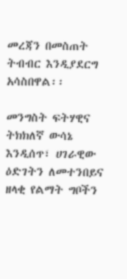መረጃን በመስጠት ትብብር እንዲያደርግ አሳስበዋል፡፡

መንግስት ፍትሃዊና ትክክለኛ ውሳኔ እንዲሰጥ፣ ሀገራዊው ዕድገትን ለመተንበይና ዘላቂ የልማት ግቦችን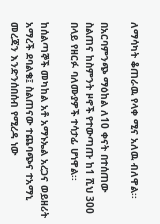ለማሳካት ቆጠራዉ የላቀ ሚና አለዉ ብለዋል፡፡

በአርባምንጭ ማዕከል ለ10 ቀናት በተሰጠው ስልጠና ከስምንት ዞኖች የተውጣጡ ከ1 ሺህ 300 በላይ የዘርፉ ባለሙያዎች ተሳታፊ ሆነዋል፡፡

ከሰልጣኞች መካከል አቶ አማኑኤል አረጋና ወይዘሪት አማረች ደባልቄ፤ ስልጠናው ተጨባጭና ተአማኒ መረጃን እንድንሰበሰብ የሚረዳ ነው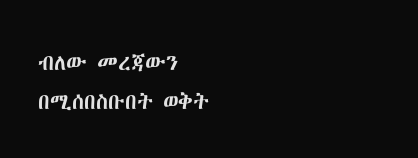ብለው መረጃውን በሚሰበስቡበት ወቅት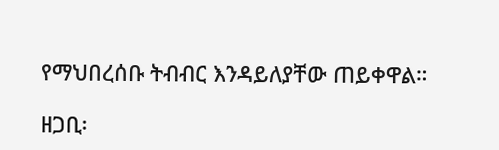የማህበረሰቡ ትብብር እንዳይለያቸው ጠይቀዋል።

ዘጋቢ፡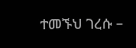ተመኙህ ገረሱ –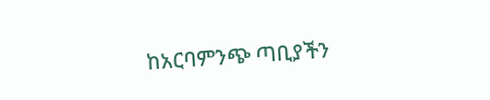ከአርባምንጭ ጣቢያችን